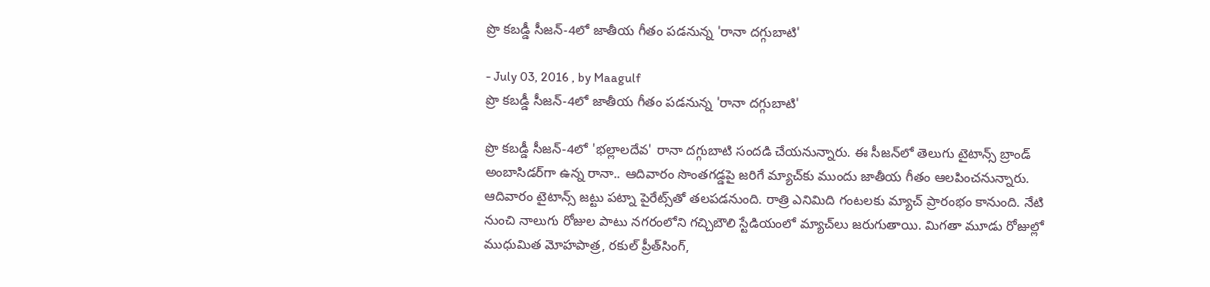ప్రొ కబడ్డీ సీజన్‌-4లో జాతీయ గీతం పడనున్న 'రానా దగ్గుబాటి'

- July 03, 2016 , by Maagulf
ప్రొ కబడ్డీ సీజన్‌-4లో జాతీయ గీతం పడనున్న 'రానా దగ్గుబాటి'

ప్రొ కబడ్డీ సీజన్‌-4లో 'భల్లాలదేవ' రానా దగ్గుబాటి సందడి చేయనున్నారు. ఈ సీజన్‌లో తెలుగు టైటాన్స్‌ బ్రాండ్‌ అంబాసిడర్‌గా ఉన్న రానా.. ఆదివారం సొంతగడ్డపై జరిగే మ్యాచ్‌కు ముందు జాతీయ గీతం ఆలపించనున్నారు. ఆదివారం టైటాన్స్‌ జట్టు పట్నా పైరేట్స్‌తో తలపడనుంది. రాత్రి ఎనిమిది గంటలకు మ్యాచ్‌ ప్రారంభం కానుంది. నేటి నుంచి నాలుగు రోజుల పాటు నగరంలోని గచ్చిబౌలి స్టేడియంలో మ్యాచ్‌లు జరుగుతాయి. మిగతా మూడు రోజుల్లో ముధుమిత మోహపాత్ర, రకుల్‌ ప్రీత్‌సింగ్‌,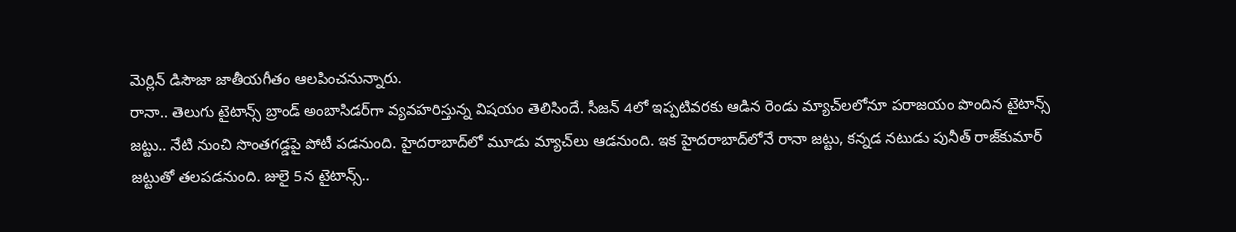మెర్లిన్‌ డిసౌజా జాతీయగీతం ఆలపించనున్నారు.
రానా.. తెలుగు టైటాన్స్‌ బ్రాండ్‌ అంబాసిడర్‌గా వ్యవహరిస్తున్న విషయం తెలిసిందే. సీజన్‌ 4లో ఇప్పటివరకు ఆడిన రెండు మ్యాచ్‌లలోనూ పరాజయం పొందిన టైటాన్స్‌ జట్టు.. నేటి నుంచి సొంతగడ్డపై పోటీ పడనుంది. హైదరాబాద్‌లో మూడు మ్యాచ్‌లు ఆడనుంది. ఇక హైదరాబాద్‌లోనే రానా జట్టు, కన్నడ నటుడు పునీత్‌ రాజ్‌కుమార్‌ జట్టుతో తలపడనుంది. జులై 5న టైటాన్స్‌..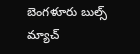బెంగళూరు బుల్స్‌ మ్యాచ్‌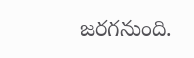జరగనుంది.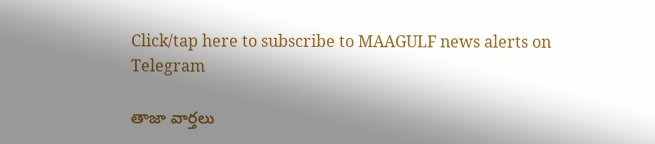Click/tap here to subscribe to MAAGULF news alerts on Telegram

తాజా వార్తలు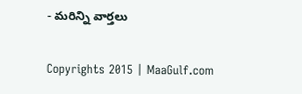- మరిన్ని వార్తలు

Copyrights 2015 | MaaGulf.com